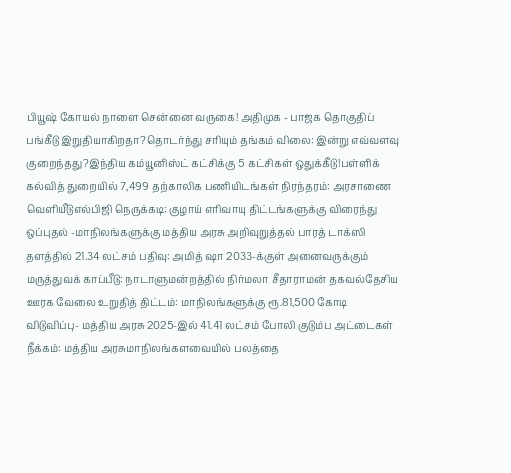பியூஷ் கோயல் நாளை சென்னை வருகை! அதிமுக - பாஜக தொகுதிப் பங்கீடு இறுதியாகிறதா?தொடர்ந்து சரியும் தங்கம் விலை: இன்று எவ்வளவு குறைந்தது?இந்திய கம்யூனிஸ்ட் கட்சிக்கு 5 கட்சிகள் ஒதுக்கீடு!பள்ளிக் கல்வித் துறையில் 7,499 தற்காலிக பணியிடங்கள் நிரந்தரம்: அரசாணை வெளியீடுஎல்பிஜி நெருக்கடி: குழாய் எரிவாயு திட்டங்களுக்கு விரைந்து ஒப்புதல் -மாநிலங்களுக்கு மத்திய அரசு அறிவுறுத்தல் பாரத் டாக்ஸி தளத்தில் 21.34 லட்சம் பதிவு: அமித் ஷா 2033-க்குள் அனைவருக்கும் மருத்துவக் காப்பீடு: நாடாளுமன்றத்தில் நிர்மலா சீதாராமன் தகவல்தேசிய ஊரக வேலை உறுதித் திட்டம்: மாநிலங்களுக்கு ரூ.81,500 கோடி விடுவிப்பு- மத்திய அரசு 2025-இல் 41.41 லட்சம் போலி குடும்ப அட்டைகள் நீக்கம்: மத்திய அரசுமாநிலங்களவையில் பலத்தை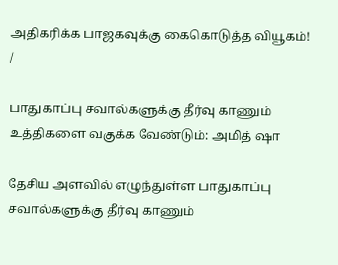அதிகரிக்க பாஜகவுக்கு கைகொடுத்த வியூகம்!
/

பாதுகாப்பு சவால்களுக்கு தீர்வு காணும் உத்திகளை வகுக்க வேண்டும்: அமித் ஷா

தேசிய அளவில் எழுந்துள்ள பாதுகாப்பு சவால்களுக்கு தீர்வு காணும்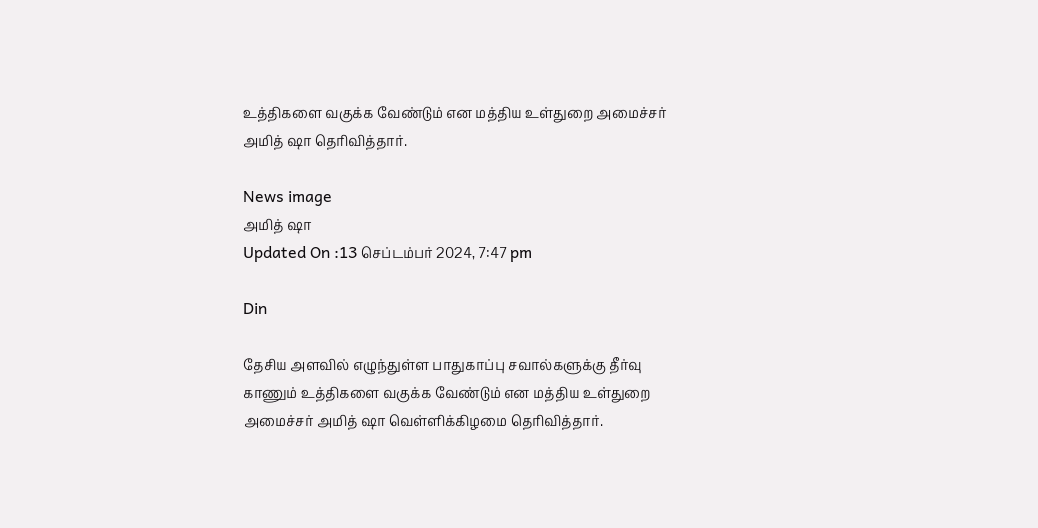உத்திகளை வகுக்க வேண்டும் என மத்திய உள்துறை அமைச்சர் அமித் ஷா தெரிவித்தார்.

News image
அமித் ஷா
Updated On :13 செப்டம்பர் 2024, 7:47 pm

Din

தேசிய அளவில் எழுந்துள்ள பாதுகாப்பு சவால்களுக்கு தீர்வு காணும் உத்திகளை வகுக்க வேண்டும் என மத்திய உள்துறை அமைச்சர் அமித் ஷா வெள்ளிக்கிழமை தெரிவித்தார்.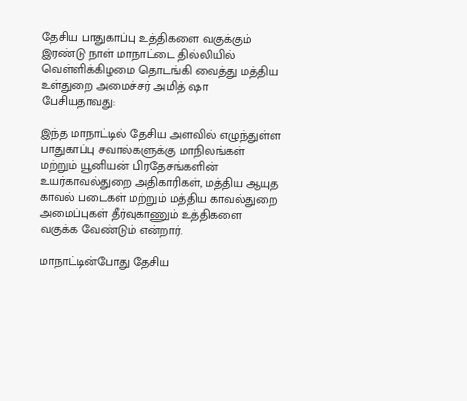தேசிய பாதுகாப்பு உத்திகளை வகுக்கும் இரண்டு நாள் மாநாட்டை தில்லியில் வெள்ளிக்கிழமை தொடங்கி வைத்து மத்திய உள்துறை அமைச்சர் அமித் ஷா பேசியதாவது:

இந்த மாநாட்டில் தேசிய அளவில் எழுந்துள்ள பாதுகாப்பு சவால்களுக்கு மாநிலங்கள் மற்றும் யூனியன் பிரதேசங்களின் உயர்காவல்துறை அதிகாரிகள், மத்திய ஆயுத காவல் படைகள் மற்றும் மத்திய காவல்துறை அமைப்புகள் தீர்வுகாணும் உத்திகளை வகுக்க வேண்டும் என்றார்.

மாநாட்டின்போது தேசிய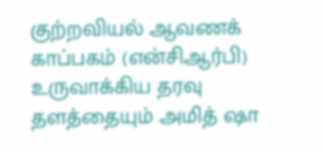குற்றவியல் ஆவணக் காப்பகம் (என்சிஆர்பி) உருவாக்கிய தரவு தளத்தையும் அமித் ஷா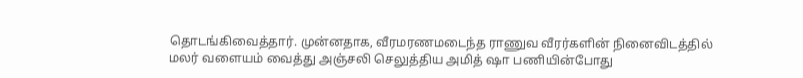தொடங்கிவைத்தார். முன்னதாக, வீரமரணமடைந்த ராணுவ வீரர்களின் நினைவிடத்தில் மலர் வளையம் வைத்து அஞ்சலி செலுத்திய அமித் ஷா பணியின்போது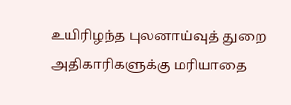உயிரிழந்த புலனாய்வுத் துறை அதிகாரிகளுக்கு மரியாதை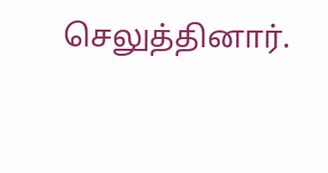செலுத்தினார்.